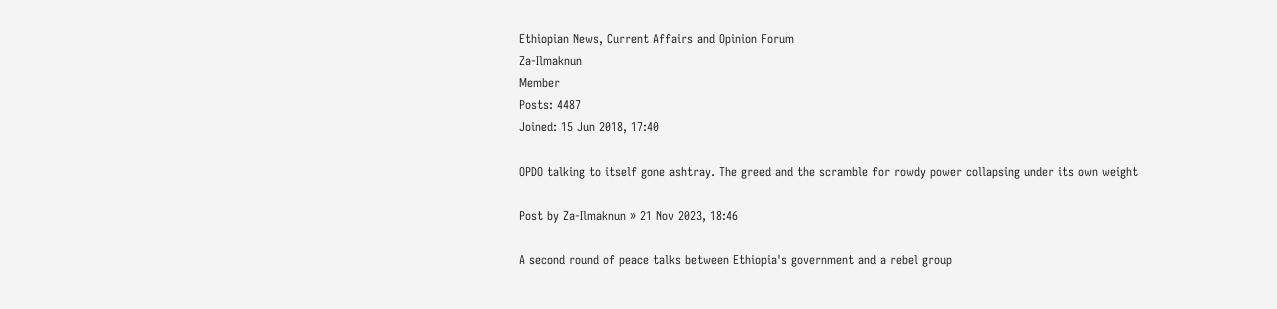Ethiopian News, Current Affairs and Opinion Forum
Za-Ilmaknun
Member
Posts: 4487
Joined: 15 Jun 2018, 17:40

OPDO talking to itself gone ashtray. The greed and the scramble for rowdy power collapsing under its own weight

Post by Za-Ilmaknun » 21 Nov 2023, 18:46

A second round of peace talks between Ethiopia's government and a rebel group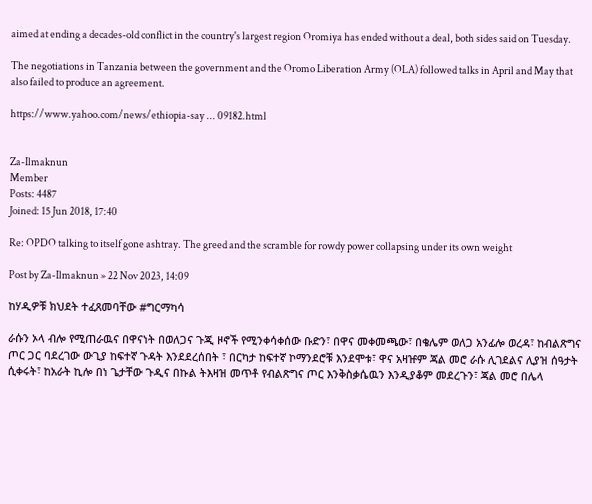aimed at ending a decades-old conflict in the country's largest region Oromiya has ended without a deal, both sides said on Tuesday.

The negotiations in Tanzania between the government and the Oromo Liberation Army (OLA) followed talks in April and May that also failed to produce an agreement.

https://www.yahoo.com/news/ethiopia-say ... 09182.html


Za-Ilmaknun
Member
Posts: 4487
Joined: 15 Jun 2018, 17:40

Re: OPDO talking to itself gone ashtray. The greed and the scramble for rowdy power collapsing under its own weight

Post by Za-Ilmaknun » 22 Nov 2023, 14:09

ከሃዲዎቹ ክህደት ተፈጸመባቸው #ግርማካሳ

ራሱን ኦላ ብሎ የሚጠራዉና በዋናነት በወለጋና ጉጂ ዞኖች የሚንቀሳቀሰው ቡድን፣ በዋና መቀመጫው፣ በቄሌም ወለጋ አንፊሎ ወረዳ፣ ከብልጽግና ጦር ጋር ባደረገው ውጊያ ከፍተኛ ጉዳት እንደደረሰበት ፣ በርካታ ከፍተኛ ኮማንደሮቹ እንደሞቱ፣ ዋና አዛዡም ጃል መሮ ራሱ ሊገደልና ሊያዝ ሰዓታት ሲቀሩት፣ ከአራት ኪሎ በነ ጌታቸው ጉዲና በኩል ትእዛዝ መጥቶ የብልጽግና ጦር እንቅስቃሴዉን እንዲያቆም መደረጉን፣ ጃል መሮ በሌላ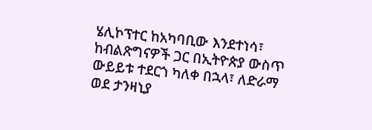ሄሊኮፕተር ከአካባቢው እንደተነሳ፣ ከብልጽግናዎች ጋር በኢትዮጵያ ውስጥ ውይይቱ ተደርጎ ካለቀ በኋላ፣ ለድራማ ወደ ታንዛኒያ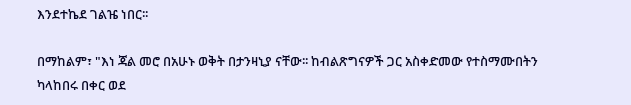እንደተኬደ ገልዤ ነበር፡፡

በማከልም፣ "እነ ጃል መሮ በአሁኑ ወቅት በታንዛኒያ ናቸው፡፡ ከብልጽግናዎች ጋር አስቀድመው የተስማሙበትን ካላከበሩ በቀር ወደ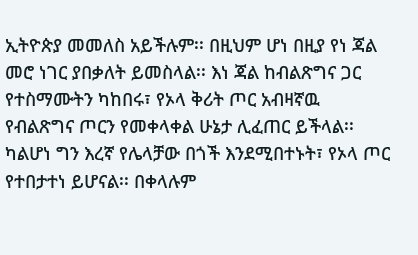ኢትዮጵያ መመለስ አይችሉም፡፡ በዚህም ሆነ በዚያ የነ ጃል መሮ ነገር ያበቃለት ይመስላል፡፡ እነ ጃል ከብልጽግና ጋር የተስማሙትን ካከበሩ፣ የኦላ ቅሪት ጦር አብዛኛዉ የብልጽግና ጦርን የመቀላቀል ሁኔታ ሊፈጠር ይችላል፡፡ ካልሆነ ግን እረኛ የሌላቻው በጎች እንደሚበተኑት፣ የኦላ ጦር የተበታተነ ይሆናል፡፡ በቀላሉም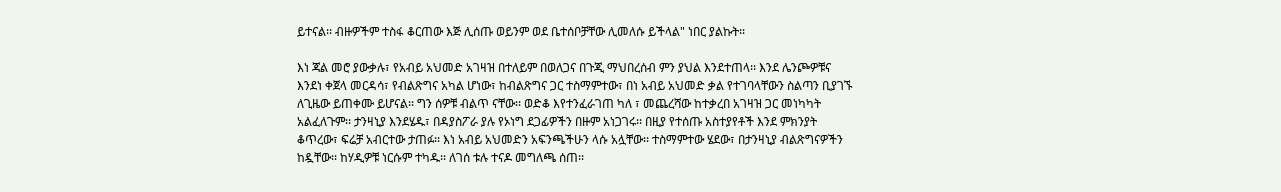ይተናል፡፡ ብዙዎችም ተስፋ ቆርጠው እጅ ሊሰጡ ወይንም ወደ ቤተሰቦቻቸው ሊመለሱ ይችላል" ነበር ያልኩት፡፡

እነ ጃል መሮ ያውቃሉ፣ የአብይ አህመድ አገዛዝ በተለይም በወለጋና በጉጂ ማህበረሰብ ምን ያህል እንደተጠላ፡፡ እንደ ሌንጮዎቹና እንደነ ቀጀላ መርዳሳ፣ የብልጽግና አካል ሆነው፣ ከብልጽግና ጋር ተስማምተው፣ በነ አብይ አህመድ ቃል የተገባላቸውን ስልጣን ቢያገኙ ለጊዜው ይጠቀሙ ይሆናል፡፡ ግን ሰዎቹ ብልጥ ናቸው፡፡ ወድቆ እየተንፈራገጠ ካለ ፣ መጨረሻው ከተቃረበ አገዛዝ ጋር መነካካት አልፈለጉም፡፡ ታንዛኒያ እንደሄዱ፣ በዳያስፖራ ያሉ የኦነግ ደጋፊዎችን በዙም አነጋገሩ፡፡ በዚያ የተሰጡ አስተያየቶች እንደ ምክንያት ቆጥረው፣ ፍሬቻ አብርተው ታጠፉ፡፡ እነ አብይ አህመድን አፍንጫችሁን ላሱ አሏቸው፡፡ ተስማምተው ሄደው፣ በታንዛኒያ ብልጽግናዎችን ከዷቸው፡፡ ከሃዲዎቹ ነርሱም ተካዱ፡፡ ለገሰ ቱሉ ተናዶ መግለጫ ሰጠ፡፡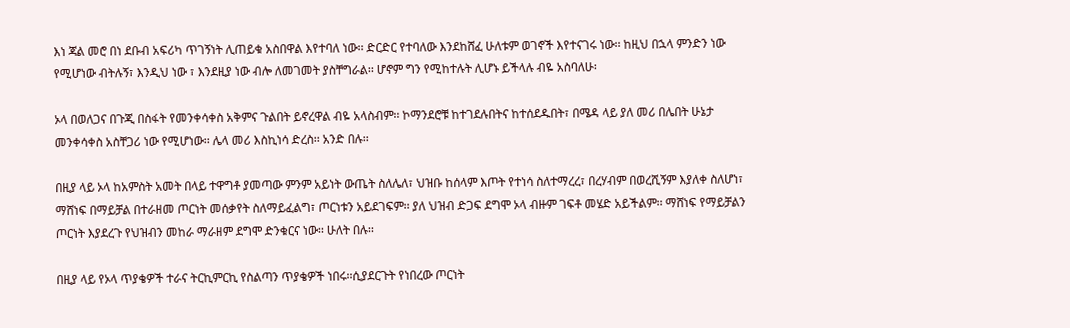እነ ጃል መሮ በነ ደቡብ አፍሪካ ጥገኝነት ሊጠይቁ አስበዋል እየተባለ ነው፡፡ ድርድር የተባለው እንደከሸፈ ሁለቱም ወገኖች እየተናገሩ ነው፡፡ ከዚህ በኋላ ምንድን ነው የሚሆነው ብትሉኝ፣ እንዲህ ነው ፣ እንደዚያ ነው ብሎ ለመገመት ያስቸግራል፡፡ ሆኖም ግን የሚከተሉት ሊሆኑ ይችላሉ ብዬ አስባለሁ፡

ኦላ በወለጋና በጉጂ በስፋት የመንቀሳቀስ አቅምና ጉልበት ይኖረዋል ብዬ አላስብም፡፡ ኮማንደሮቹ ከተገደሉበትና ከተሰደዱበት፣ በሜዳ ላይ ያለ መሪ በሌበት ሁኔታ መንቀሳቀስ አስቸጋሪ ነው የሚሆነው፡፡ ሌላ መሪ እስኪነሳ ድረስ፡፡ አንድ በሉ፡፡

በዚያ ላይ ኦላ ከአምስት አመት በላይ ተዋግቶ ያመጣው ምንም አይነት ውጤት ስለሌለ፣ ህዝቡ ከሰላም እጦት የተነሳ ስለተማረረ፣ በረሃብም በወረሺኝም እያለቀ ስለሆነ፣ ማሸነፍ በማይቻል በተራዘመ ጦርነት መሰቃየት ስለማይፈልግ፣ ጦርነቱን አይደገፍም፡፡ ያለ ህዝብ ድጋፍ ደግሞ ኦላ ብዙም ገፍቶ መሄድ አይችልም፡፡ ማሸነፍ የማይቻልን ጦርነት እያደረጉ የህዝብን መከራ ማራዘም ደግሞ ድንቁርና ነው፡፡ ሁለት በሉ፡፡

በዚያ ላይ የኦላ ጥያቄዎች ተራና ትርኪምርኪ የስልጣን ጥያቄዎች ነበሩ፡፡ሲያደርጉት የነበረው ጦርነት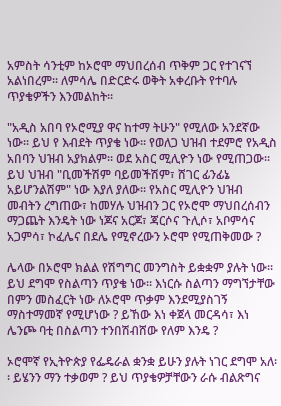አምስት ሳንቲም ከኦሮሞ ማህበረሰብ ጥቅም ጋር የተገናኘ አልነበረም፡፡ ለምሳሌ በድርድሩ ወቅት አቀረቡት የተባሉ ጥያቄዎችን እንመልከት፡፡

"አዲስ አበባ የኦሮሚያ ዋና ከተማ ትሁን" የሚለው አንደኛው ነው፡፡ ይህ የ እብደት ጥያቄ ነው፡፡ የወለጋ ህዝብ ተደምሮ የአዲስ አበባን ህዝብ አያክልም፡፡ ወደ አስር ሚሊዮን ነው የሚጠጋው፡፡ ይህ ህዝብ "ቢመችሽም ባይመችሽም፣ ሸገር ፊንፊኔ አይሆንልሽም" ነው እያለ ያለው፡፡ የአስር ሚሊዮን ህዝብ መብትን ረግጠው፣ ከመሃሉ ህዝብን ጋር የኦሮሞ ማህበረሰብን ማጋጨት እንዴት ነው ነጆና አርጆ፣ ጃርሶና ጉሊሶ፣ አቦምሳና አጋምሳ፣ ኮፈሌና በደሌ የሚኖረውን ኦሮሞ የሚጠቅመው ?

ሌላው በኦሮሞ ክልል የሽግግር መንግስት ይቋቋም ያሉት ነው፡፡ ይህ ደግሞ የስልጣን ጥያቄ ነው፡፡ እነርሱ ስልጣን ማግኘታቸው በምን መስፈርት ነው ለኦሮሞ ጥቃም እንደሚያስገኝ ማስተማመኛ የሚሆነው ? ይኸው እነ ቀጀላ መርዳሳ፣ እነ ሌንጮ ባቲ በስልጣን ተንበሽብሸው የለም እንዴ ?

ኦሮሞኛ የኢትዮጵያ የፌዴራል ቋንቋ ይሁን ያሉት ነገር ደግሞ አለ፡፡ ይሄንን ማን ተቃወም ? ይህ ጥያቄዎቻቸውን ራሱ ብልጽግና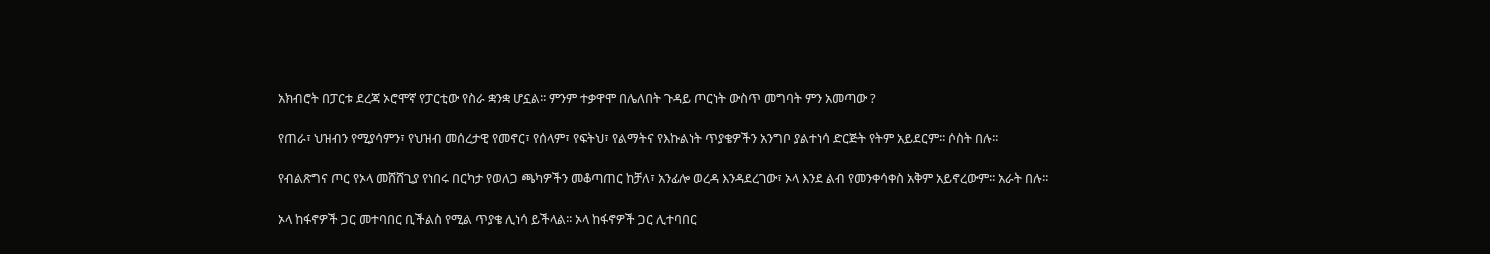አክብሮት በፓርቱ ደረጃ ኦሮሞኛ የፓርቲው የስራ ቋንቋ ሆኗል፡፡ ምንም ተቃዋሞ በሌለበት ጉዳይ ጦርነት ውስጥ መግባት ምን አመጣው ?

የጠራ፣ ህዝብን የሚያሳምን፣ የህዝብ መሰረታዊ የመኖር፣ የሰላም፣ የፍትህ፣ የልማትና የእኩልነት ጥያቄዎችን አንግቦ ያልተነሳ ድርጅት የትም አይደርም፡፡ ሶስት በሉ፡፡

የብልጽግና ጦር የኦላ መሸሸጊያ የነበሩ በርካታ የወለጋ ጫካዎችን መቆጣጠር ከቻለ፣ አንፊሎ ወረዳ እንዳደረገው፣ ኦላ እንደ ልብ የመንቀሳቀስ አቅም አይኖረውም፡፡ አራት በሉ፡፡

ኦላ ከፋኖዎች ጋር መተባበር ቢችልስ የሚል ጥያቄ ሊነሳ ይችላል፡፡ ኦላ ከፋኖዎች ጋር ሊተባበር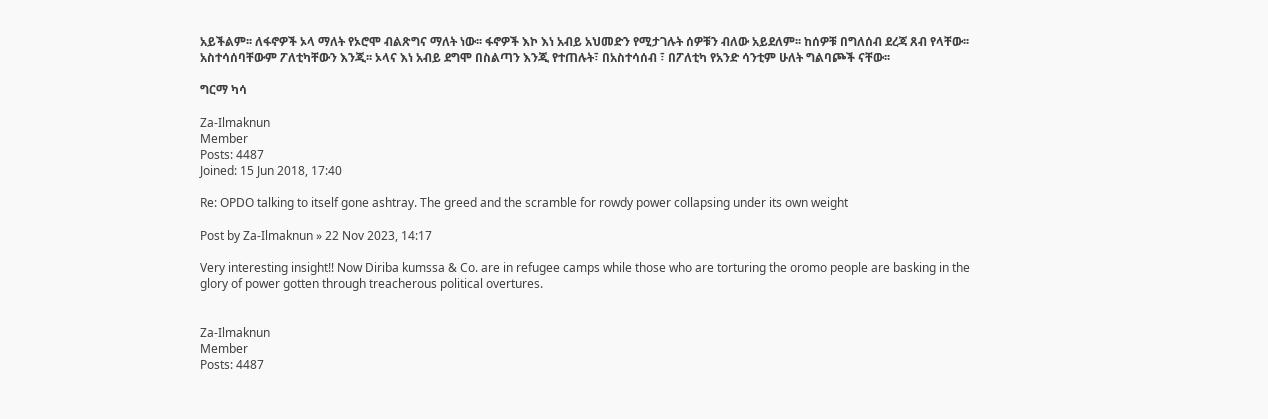አይችልም፡፡ ለፋኖዎች ኦላ ማለት የኦሮሞ ብልጽግና ማለት ነው፡፡ ፋኖዎች እኮ እነ አብይ አህመድን የሚታገሉት ሰዎቹን ብለው አይደለም፡፡ ከሰዎቹ በግለሰብ ደረጃ ጸብ የላቸው፡፡ አስተሳሰባቸውም ፖለቲካቸውን እንጂ፡፡ ኦላና እነ አብይ ደግሞ በስልጣን እንጂ የተጠሉት፣ በአስተሳሰብ ፣ በፖለቲካ የአንድ ሳንቲም ሁለት ግልባጮች ናቸው፡፡

ግርማ ካሳ

Za-Ilmaknun
Member
Posts: 4487
Joined: 15 Jun 2018, 17:40

Re: OPDO talking to itself gone ashtray. The greed and the scramble for rowdy power collapsing under its own weight

Post by Za-Ilmaknun » 22 Nov 2023, 14:17

Very interesting insight!! Now Diriba kumssa & Co. are in refugee camps while those who are torturing the oromo people are basking in the glory of power gotten through treacherous political overtures.


Za-Ilmaknun
Member
Posts: 4487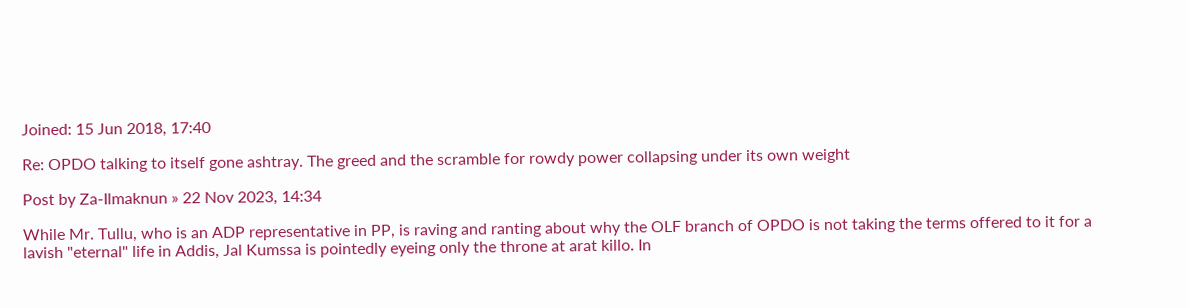Joined: 15 Jun 2018, 17:40

Re: OPDO talking to itself gone ashtray. The greed and the scramble for rowdy power collapsing under its own weight

Post by Za-Ilmaknun » 22 Nov 2023, 14:34

While Mr. Tullu, who is an ADP representative in PP, is raving and ranting about why the OLF branch of OPDO is not taking the terms offered to it for a lavish "eternal" life in Addis, Jal Kumssa is pointedly eyeing only the throne at arat killo. In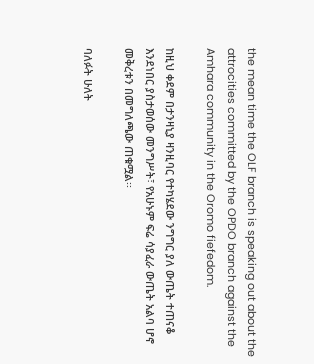the mean time the OLF branch is speaking out about the attrocities committed by the OPDO branch against the Amhara community in the Oromo fiefedom.

ከዚህ ቀደም በታንዛኒያ ዛንዚባር የተካሄደው ንግግር ያለ ውጤት ተጠናቆ እንደነበር ያስታወሰው መንግሥት፣ የአሁኑም ፍሬ ሳያፈራ ውጤት አልባ ሆኖ መቅረቱን በመግለጫው ጠቁሟል፡፡

ባለፉት ሁለት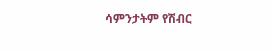ሳምንታትም የሽብር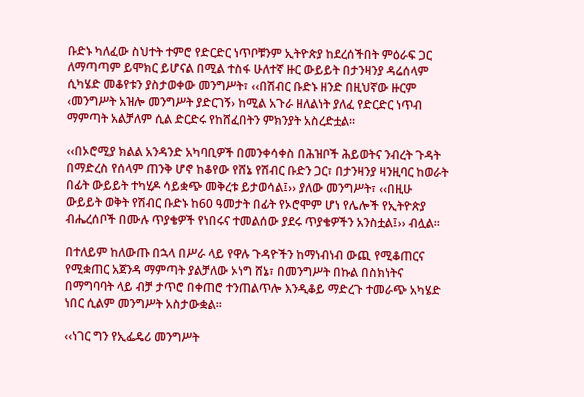ቡድኑ ካለፈው ስህተት ተምሮ የድርድር ነጥቦቹንም ኢትዮጵያ ከደረሰችበት ምዕራፍ ጋር ለማጣጣም ይሞክር ይሆናል በሚል ተስፋ ሁለተኛ ዙር ውይይት በታንዛንያ ዳሬሰላም ሲካሄድ መቆየቱን ያስታወቀው መንግሥት፣ ‹‹በሽብር ቡድኑ ዘንድ በዚህኛው ዙርም ‹መንግሥት አዝሎ መንግሥት ያድርገኝ› ከሚል አጉራ ዘለልነት ያለፈ የድርድር ነጥብ ማምጣት አልቻለም ሲል ድርድሩ የከሸፈበትን ምክንያት አስረድቷል።

‹‹በኦሮሚያ ክልል አንዳንድ አካባቢዎች በመንቀሳቀስ በሕዝቦች ሕይወትና ንብረት ጉዳት በማድረስ የሰላም ጠንቅ ሆኖ ከቆየው የሸኔ የሽብር ቡድን ጋር፣ በታንዛንያ ዛንዚባር ከወራት በፊት ውይይት ተካሂዶ ሳይቋጭ መቅረቱ ይታወሳል፤›› ያለው መንግሥት፣ ‹‹በዚሁ ውይይት ወቅት የሽብር ቡድኑ ከ60 ዓመታት በፊት የኦሮሞም ሆነ የሌሎች የኢትዮጵያ ብሔረሰቦች በሙሉ ጥያቄዎች የነበሩና ተመልሰው ያደሩ ጥያቄዎችን አንስቷል፤›› ብሏል።

በተለይም ከለውጡ በኋላ በሥራ ላይ የዋሉ ጉዳዮችን ከማነብነብ ውጪ የሚቆጠርና የሚቋጠር አጀንዳ ማምጣት ያልቻለው ኦነግ ሸኔ፣ በመንግሥት በኩል በስክነትና በማግባባት ላይ ብቻ ታጥሮ በቀጠሮ ተንጠልጥሎ እንዲቆይ ማድረጉ ተመራጭ አካሄድ ነበር ሲልም መንግሥት አስታውቋል።

‹‹ነገር ግን የኢፌዴሪ መንግሥት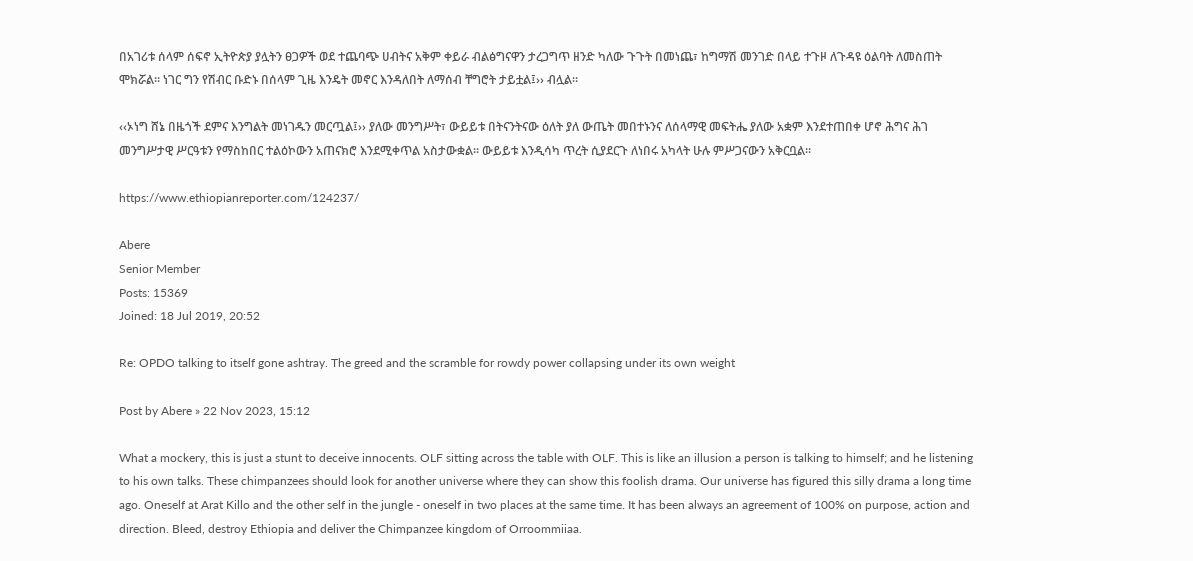በአገሪቱ ሰላም ሰፍኖ ኢትዮጵያ ያሏትን ፀጋዎች ወደ ተጨባጭ ሀብትና አቅም ቀይራ ብልፅግናዋን ታረጋግጥ ዘንድ ካለው ጉጉት በመነጨ፣ ከግማሽ መንገድ በላይ ተጉዞ ለጉዳዩ ዕልባት ለመስጠት ሞክሯል። ነገር ግን የሽብር ቡድኑ በሰላም ጊዜ እንዴት መኖር እንዳለበት ለማሰብ ቸግሮት ታይቷል፤›› ብሏል።

‹‹ኦነግ ሸኔ በዜጎች ደምና እንግልት መነገዱን መርጧል፤›› ያለው መንግሥት፣ ውይይቱ በትናንትናው ዕለት ያለ ውጤት መበተኑንና ለሰላማዊ መፍትሔ ያለው አቋም እንደተጠበቀ ሆኖ ሕግና ሕገ መንግሥታዊ ሥርዓቱን የማስከበር ተልዕኮውን አጠናክሮ እንደሚቀጥል አስታውቋል። ውይይቱ እንዲሳካ ጥረት ሲያደርጉ ለነበሩ አካላት ሁሉ ምሥጋናውን አቅርቧል፡፡

https://www.ethiopianreporter.com/124237/

Abere
Senior Member
Posts: 15369
Joined: 18 Jul 2019, 20:52

Re: OPDO talking to itself gone ashtray. The greed and the scramble for rowdy power collapsing under its own weight

Post by Abere » 22 Nov 2023, 15:12

What a mockery, this is just a stunt to deceive innocents. OLF sitting across the table with OLF. This is like an illusion a person is talking to himself; and he listening to his own talks. These chimpanzees should look for another universe where they can show this foolish drama. Our universe has figured this silly drama a long time ago. Oneself at Arat Killo and the other self in the jungle - oneself in two places at the same time. It has been always an agreement of 100% on purpose, action and direction. Bleed, destroy Ethiopia and deliver the Chimpanzee kingdom of Orroommiiaa.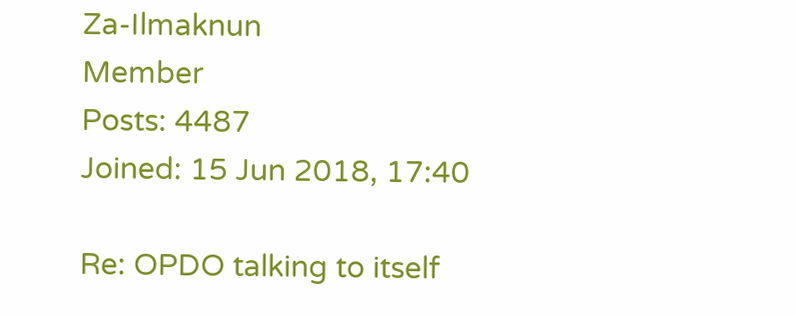Za-Ilmaknun
Member
Posts: 4487
Joined: 15 Jun 2018, 17:40

Re: OPDO talking to itself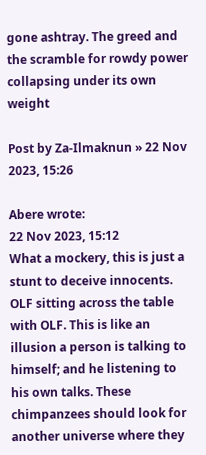gone ashtray. The greed and the scramble for rowdy power collapsing under its own weight

Post by Za-Ilmaknun » 22 Nov 2023, 15:26

Abere wrote:
22 Nov 2023, 15:12
What a mockery, this is just a stunt to deceive innocents. OLF sitting across the table with OLF. This is like an illusion a person is talking to himself; and he listening to his own talks. These chimpanzees should look for another universe where they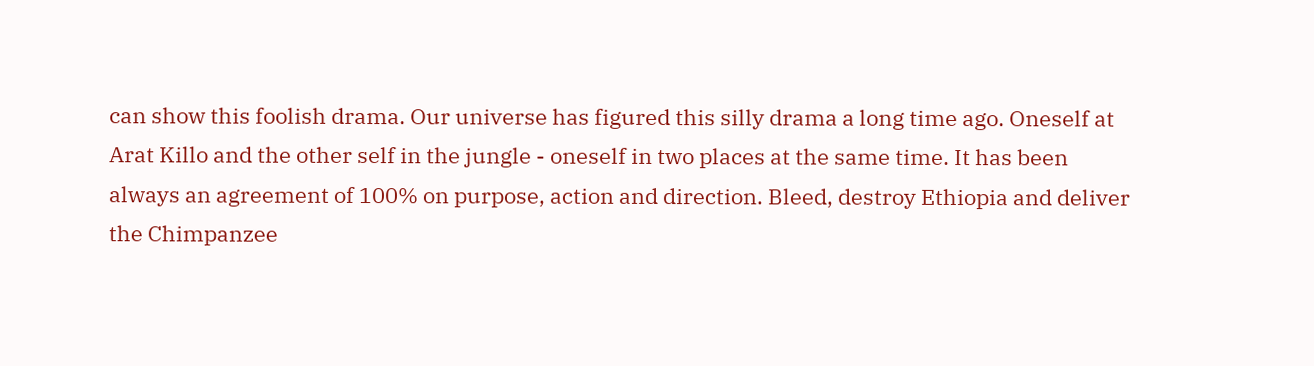can show this foolish drama. Our universe has figured this silly drama a long time ago. Oneself at Arat Killo and the other self in the jungle - oneself in two places at the same time. It has been always an agreement of 100% on purpose, action and direction. Bleed, destroy Ethiopia and deliver the Chimpanzee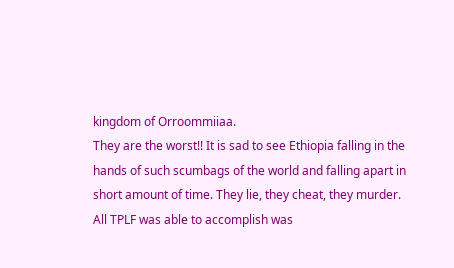kingdom of Orroommiiaa.
They are the worst!! It is sad to see Ethiopia falling in the hands of such scumbags of the world and falling apart in short amount of time. They lie, they cheat, they murder. All TPLF was able to accomplish was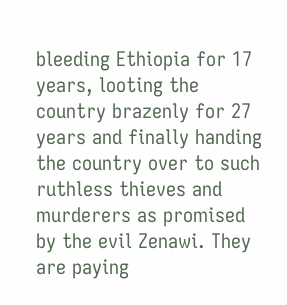bleeding Ethiopia for 17 years, looting the country brazenly for 27 years and finally handing the country over to such ruthless thieves and murderers as promised by the evil Zenawi. They are paying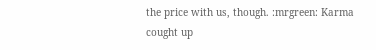the price with us, though. :mrgreen: Karma cought up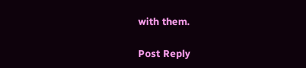with them.

Post Reply